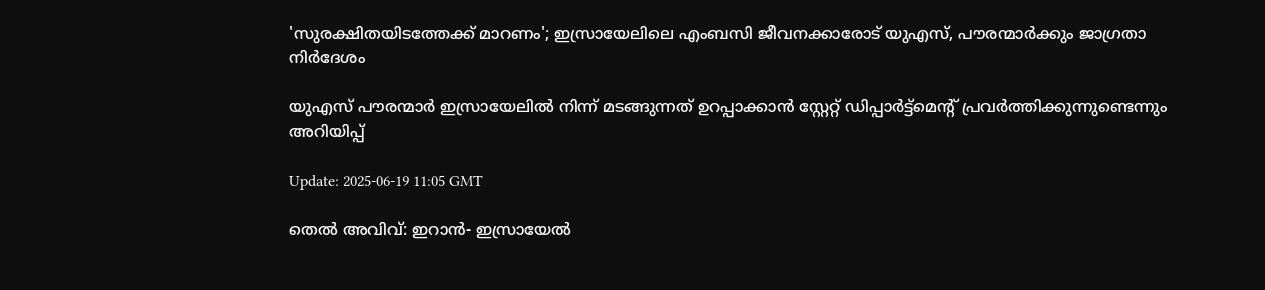'സുരക്ഷിതയിടത്തേക്ക് മാറണം'; ഇസ്രായേലിലെ എംബസി ജീവനക്കാരോട് യുഎസ്‌, പൗരന്മാർക്കും ജാഗ്രതാ നിർദേശം

യുഎസ് പൗരന്മാർ ഇസ്രായേലിൽ നിന്ന് മടങ്ങുന്നത് ഉറപ്പാക്കാൻ സ്റ്റേറ്റ് ഡിപ്പാർട്ട്മെന്റ് പ്രവർത്തിക്കുന്നുണ്ടെന്നും അറിയിപ്പ്

Update: 2025-06-19 11:05 GMT

തെല്‍ അവിവ്: ഇറാന്‍- ഇസ്രായേല്‍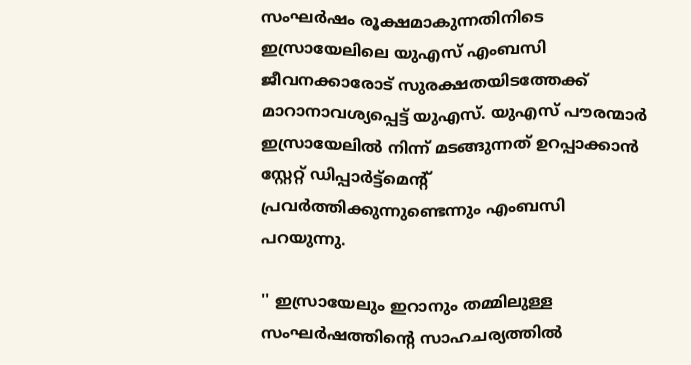സംഘര്‍ഷം രൂക്ഷമാകുന്നതിനിടെ ഇസ്രായേലിലെ യുഎസ് എംബസി ജീവനക്കാരോട് സുരക്ഷതയിടത്തേക്ക് മാറാനാവശ്യപ്പെട്ട് യുഎസ്. യുഎസ് പൗരന്മാർ ഇസ്രായേലിൽ നിന്ന് മടങ്ങുന്നത് ഉറപ്പാക്കാൻ സ്റ്റേറ്റ് ഡിപ്പാർട്ട്മെന്റ് പ്രവർത്തിക്കുന്നുണ്ടെന്നും എംബസി പറയുന്നു.

'' ഇസ്രായേലും ഇറാനും തമ്മിലുള്ള സംഘര്‍ഷത്തിന്റെ സാഹചര്യത്തില്‍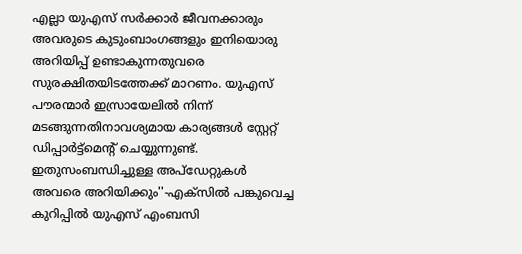എല്ലാ യുഎസ് സർക്കാർ ജീവനക്കാരും അവരുടെ കുടുംബാംഗങ്ങളും ഇനിയൊരു അറിയിപ്പ് ഉണ്ടാകുന്നതുവരെ സുരക്ഷിതയിടത്തേക്ക് മാറണം. യുഎസ് പൗരന്മാർ ഇസ്രായേലിൽ നിന്ന് മടങ്ങുന്നതിനാവശ്യമായ കാര്യങ്ങള്‍ സ്റ്റേറ്റ് ഡിപ്പാർട്ട്മെന്റ് ചെയ്യുന്നുണ്ട്. ഇതുസംബന്ധിച്ചുള്ള അപ്ഡേറ്റുകള്‍ അവരെ അറിയിക്കും''-എക്സില്‍ പങ്കുവെച്ച കുറിപ്പില്‍ യുഎസ് എംബസി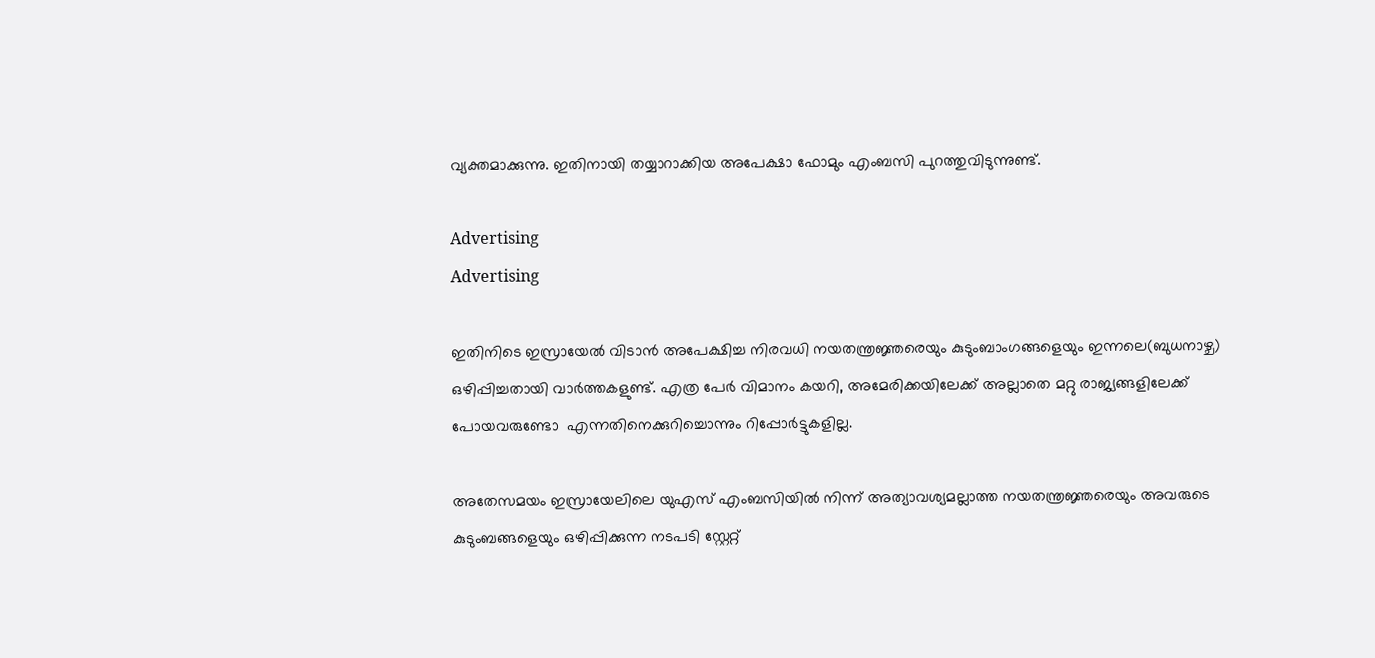വ്യക്തമാക്കുന്നു. ഇതിനായി തയ്യാറാക്കിയ അപേക്ഷാ ഫോമും എംബസി പുറത്തുവിടുന്നുണ്ട്.

Advertising
Advertising

ഇതിനിടെ ഇസ്രായേല്‍ വിടാൻ അപേക്ഷിച്ച നിരവധി നയതന്ത്രജ്ഞരെയും കുടുംബാംഗങ്ങളെയും ഇന്നലെ(ബുധനാഴ്ച) ഒഴിപ്പിച്ചതായി വാര്‍ത്തകളുണ്ട്. എത്ര പേര്‍ വിമാനം കയറി, അമേരിക്കയിലേക്ക് അല്ലാതെ മറ്റു രാജ്യങ്ങളിലേക്ക് പോയവരുണ്ടോ  എന്നതിനെക്കുറിച്ചൊന്നും റിപ്പോര്‍ട്ടുകളില്ല.

അതേസമയം ഇസ്രായേലിലെ യുഎസ് എംബസിയിൽ നിന്ന് അത്യാവശ്യമല്ലാത്ത നയതന്ത്രജ്ഞരെയും അവരുടെ കുടുംബങ്ങളെയും ഒഴിപ്പിക്കുന്ന നടപടി സ്റ്റേറ്റ്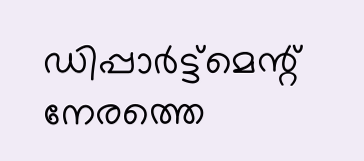ഡിപ്പാർട്ട്മെന്റ് നേരത്തെ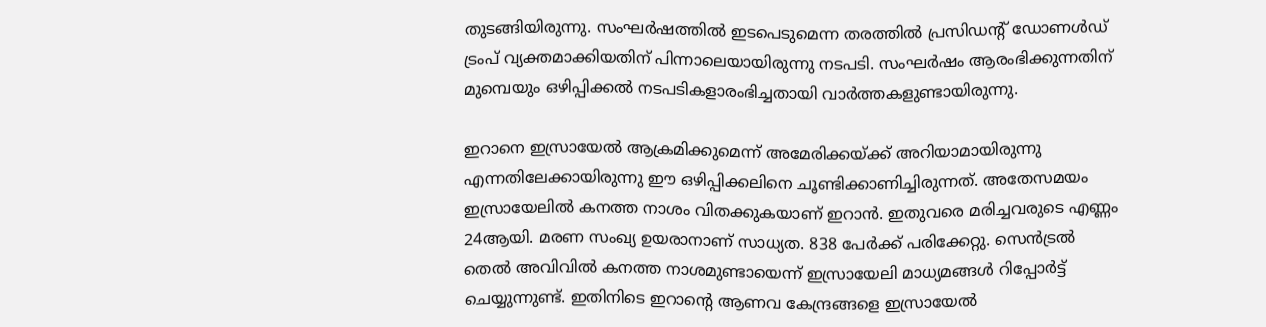തുടങ്ങിയിരുന്നു. സംഘര്‍ഷത്തില്‍ ഇടപെടുമെന്ന തരത്തില്‍ പ്രസിഡന്റ് ഡോണള്‍ഡ് ട്രംപ് വ്യക്തമാക്കിയതിന് പിന്നാലെയായിരുന്നു നടപടി. സംഘര്‍ഷം ആരംഭിക്കുന്നതിന് മുമ്പെയും ഒഴിപ്പിക്കല്‍ നടപടികളാരംഭിച്ചതായി വാര്‍ത്തകളുണ്ടായിരുന്നു.

ഇറാനെ ഇസ്രായേല്‍ ആക്രമിക്കുമെന്ന് അമേരിക്കയ്ക്ക് അറിയാമായിരുന്നു എന്നതിലേക്കായിരുന്നു ഈ ഒഴിപ്പിക്കലിനെ ചൂണ്ടിക്കാണിച്ചിരുന്നത്. അതേസമയം ഇസ്രായേലിൽ കനത്ത നാശം വിതക്കുകയാണ് ഇറാന്‍. ഇതുവരെ മരിച്ചവരുടെ എണ്ണം 24ആയി. മരണ സംഖ്യ ഉയരാനാണ് സാധ്യത. 838 പേർക്ക് പരിക്കേറ്റു. സെൻട്രൽ തെൽ അവിവില്‍ കനത്ത നാശമുണ്ടായെന്ന് ഇസ്രായേലി മാധ്യമങ്ങൾ റിപ്പോർട്ട് ചെയ്യുന്നുണ്ട്. ഇതിനിടെ ഇറാന്റെ ആണവ കേന്ദ്രങ്ങളെ ഇസ്രായേല്‍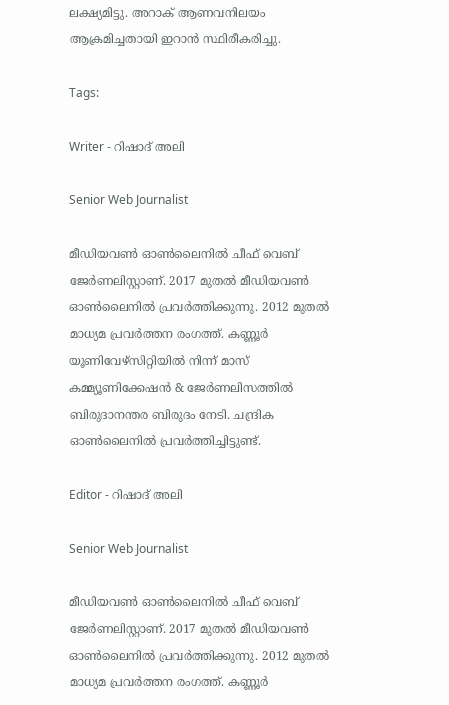ലക്ഷ്യമിട്ടു. അറാക് ആണവനിലയം ആക്രമിച്ചതായി ഇറാന്‍ സ്ഥിരീകരിച്ചു.

Tags:

Writer - റിഷാദ് അലി

Senior Web Journalist

മീഡിയവൺ ഓൺലൈനിൽ ചീഫ് വെബ് ജേർണലിസ്റ്റാണ്. 2017 മുതൽ മീഡിയവൺ ഓൺലൈനിൽ പ്രവർത്തിക്കുന്നു. 2012 മുതൽ മാധ്യമ പ്രവർത്തന രംഗത്ത്. കണ്ണൂര്‍ യൂണിവേഴ്‌സിറ്റിയിൽ നിന്ന് മാസ് കമ്മ്യൂണിക്കേഷന്‍ & ജേര്‍ണലിസത്തില്‍ ബിരുദാനന്തര ബിരുദം നേടി. ചന്ദ്രിക ഓണ്‍ലൈനില്‍ പ്രവര്‍ത്തിച്ചിട്ടുണ്ട്.

Editor - റിഷാദ് അലി

Senior Web Journalist

മീഡിയവൺ ഓൺലൈനിൽ ചീഫ് വെബ് ജേർണലിസ്റ്റാണ്. 2017 മുതൽ മീഡിയവൺ ഓൺലൈനിൽ പ്രവർത്തിക്കുന്നു. 2012 മുതൽ മാധ്യമ പ്രവർത്തന രംഗത്ത്. കണ്ണൂര്‍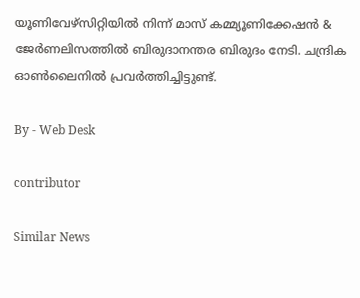യൂണിവേഴ്‌സിറ്റിയിൽ നിന്ന് മാസ് കമ്മ്യൂണിക്കേഷന്‍ & ജേര്‍ണലിസത്തില്‍ ബിരുദാനന്തര ബിരുദം നേടി. ചന്ദ്രിക ഓണ്‍ലൈനില്‍ പ്രവര്‍ത്തിച്ചിട്ടുണ്ട്.

By - Web Desk

contributor

Similar News